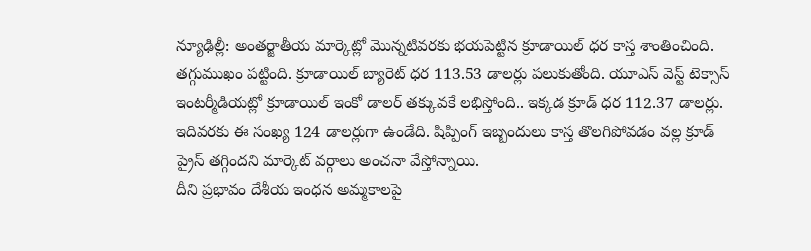న్యూఢిల్లీ: అంతర్జాతీయ మార్కెట్లో మొన్నటివరకు భయపెట్టిన క్రూడాయిల్ ధర కాస్త శాంతించింది. తగ్గుముఖం పట్టింది. క్రూడాయిల్ బ్యారెట్ ధర 113.53 డాలర్లు పలుకుతోంది. యూఎస్ వెస్ట్ టెక్సాస్ ఇంటర్మీడియట్లో క్రూడాయిల్ ఇంకో డాలర్ తక్కువకే లభిస్తోంది.. ఇక్కడ క్రూడ్ ధర 112.37 డాలర్లు. ఇదివరకు ఈ సంఖ్య 124 డాలర్లుగా ఉండేది. షిప్పింగ్ ఇబ్బందులు కాస్త తొలగిపోవడం వల్ల క్రూడ్ ప్రైస్ తగ్గిందని మార్కెట్ వర్గాలు అంచనా వేస్తోన్నాయి.
దీని ప్రభావం దేశీయ ఇంధన అమ్మకాలపై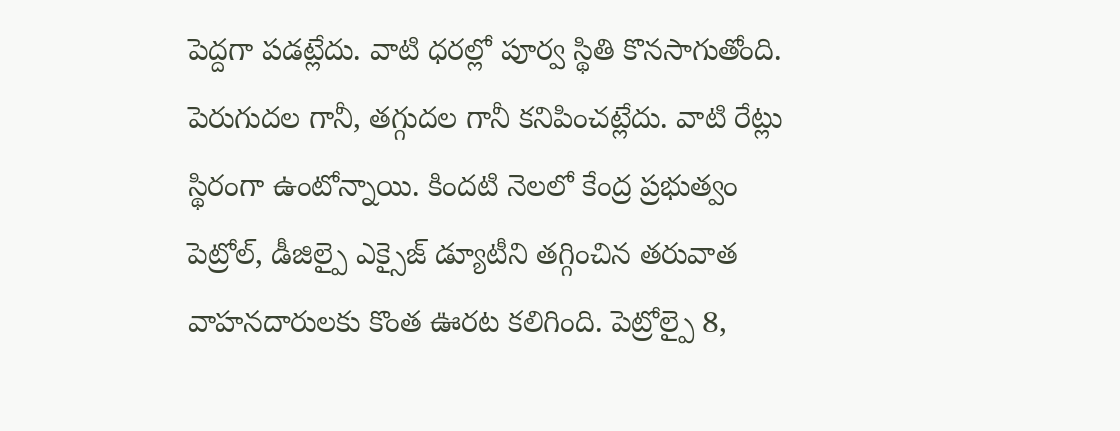పెద్దగా పడట్లేదు. వాటి ధరల్లో పూర్వ స్థితి కొనసాగుతోంది. పెరుగుదల గానీ, తగ్గుదల గానీ కనిపించట్లేదు. వాటి రేట్లు స్థిరంగా ఉంటోన్నాయి. కిందటి నెలలో కేంద్ర ప్రభుత్వం పెట్రోల్, డీజిల్పై ఎక్సైజ్ డ్యూటీని తగ్గించిన తరువాత వాహనదారులకు కొంత ఊరట కలిగింది. పెట్రోల్పై 8,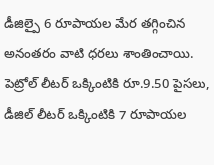డీజిల్పై 6 రూపాయల మేర తగ్గించిన అనంతరం వాటి ధరలు శాంతించాయి. పెట్రోల్ లీటర్ ఒక్కింటికి రూ.9.50 పైసలు, డీజిల్ లీటర్ ఒక్కింటికి 7 రూపాయల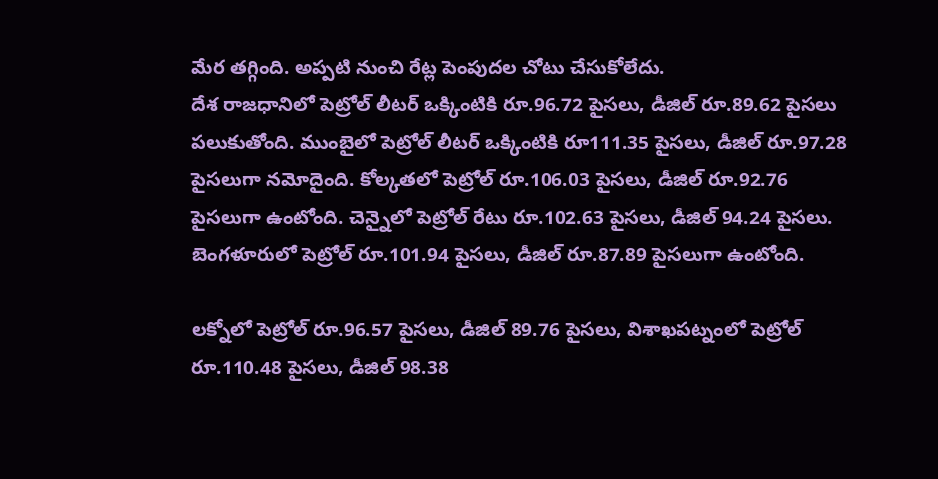మేర తగ్గింది. అప్పటి నుంచి రేట్ల పెంపుదల చోటు చేసుకోలేదు.
దేశ రాజధానిలో పెట్రోల్ లీటర్ ఒక్కింటికి రూ.96.72 పైసలు, డీజిల్ రూ.89.62 పైసలు పలుకుతోంది. ముంబైలో పెట్రోల్ లీటర్ ఒక్కింటికి రూ111.35 పైసలు, డీజిల్ రూ.97.28 పైసలుగా నమోదైంది. కోల్కతలో పెట్రోల్ రూ.106.03 పైసలు, డీజిల్ రూ.92.76 పైసలుగా ఉంటోంది. చెన్నైలో పెట్రోల్ రేటు రూ.102.63 పైసలు, డీజిల్ 94.24 పైసలు. బెంగళూరులో పెట్రోల్ రూ.101.94 పైసలు, డీజిల్ రూ.87.89 పైసలుగా ఉంటోంది.

లక్నోలో పెట్రోల్ రూ.96.57 పైసలు, డీజిల్ 89.76 పైసలు, విశాఖపట్నంలో పెట్రోల్ రూ.110.48 పైసలు, డీజిల్ 98.38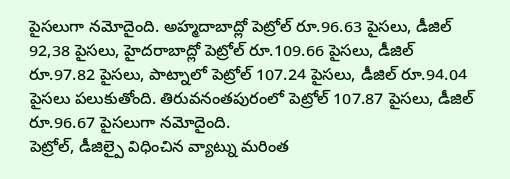పైసలుగా నమోదైంది. అహ్మదాబాద్లో పెట్రోల్ రూ.96.63 పైసలు, డీజిల్ 92,38 పైసలు, హైదరాబాద్లో పెట్రోల్ రూ.109.66 పైసలు, డీజిల్ రూ.97.82 పైసలు, పాట్నాలో పెట్రోల్ 107.24 పైసలు, డీజిల్ రూ.94.04 పైసలు పలుకుతోంది. తిరువనంతపురంలో పెట్రోల్ 107.87 పైసలు, డీజిల్ రూ.96.67 పైసలుగా నమోదైంది.
పెట్రోల్, డీజిల్పై విధించిన వ్యాట్ను మరింత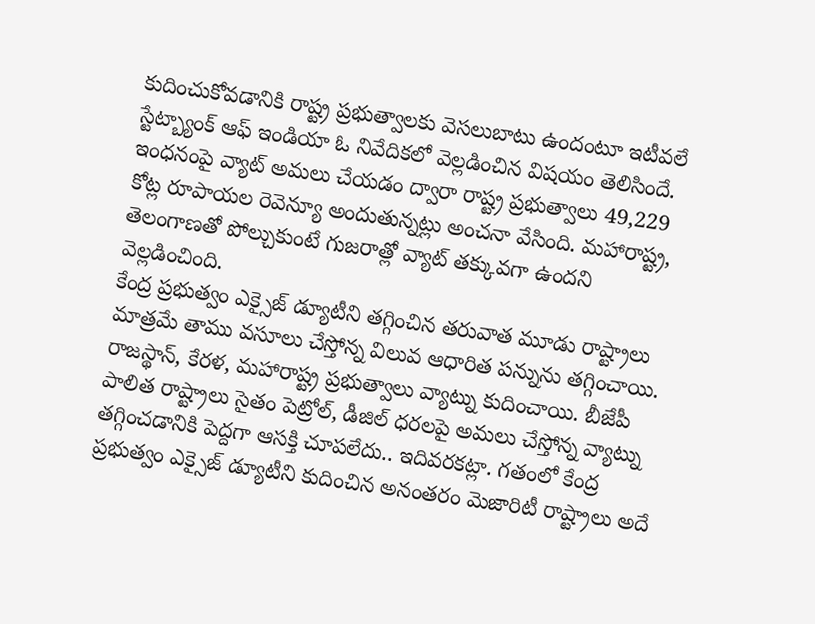కుదించుకోవడానికి రాష్ట్ర ప్రభుత్వాలకు వెసలుబాటు ఉందంటూ ఇటీవలే స్టేట్బ్యాంక్ ఆఫ్ ఇండియా ఓ నివేదికలో వెల్లడించిన విషయం తెలిసిందే. ఇంధనంపై వ్యాట్ అమలు చేయడం ద్వారా రాష్ట్ర ప్రభుత్వాలు 49,229 కోట్ల రూపాయల రెవెన్యూ అందుతున్నట్లు అంచనా వేసింది. మహారాష్ట్ర, తెలంగాణతో పోల్చుకుంటే గుజరాత్లో వ్యాట్ తక్కువగా ఉందని వెల్లడించింది.
కేంద్ర ప్రభుత్వం ఎక్సైజ్ డ్యూటీని తగ్గించిన తరువాత మూడు రాష్ట్రాలు మాత్రమే తాము వసూలు చేస్తోన్న విలువ ఆధారిత పన్నును తగ్గించాయి. రాజస్థాన్, కేరళ, మహారాష్ట్ర ప్రభుత్వాలు వ్యాట్ను కుదించాయి. బీజేపీ పాలిత రాష్ట్రాలు సైతం పెట్రోల్, డీజిల్ ధరలపై అమలు చేస్తోన్న వ్యాట్ను తగ్గించడానికి పెద్దగా ఆసక్తి చూపలేదు.. ఇదివరకట్లా. గతంలో కేంద్ర ప్రభుత్వం ఎక్సైజ్ డ్యూటీని కుదించిన అనంతరం మెజారిటీ రాష్ట్రాలు అదే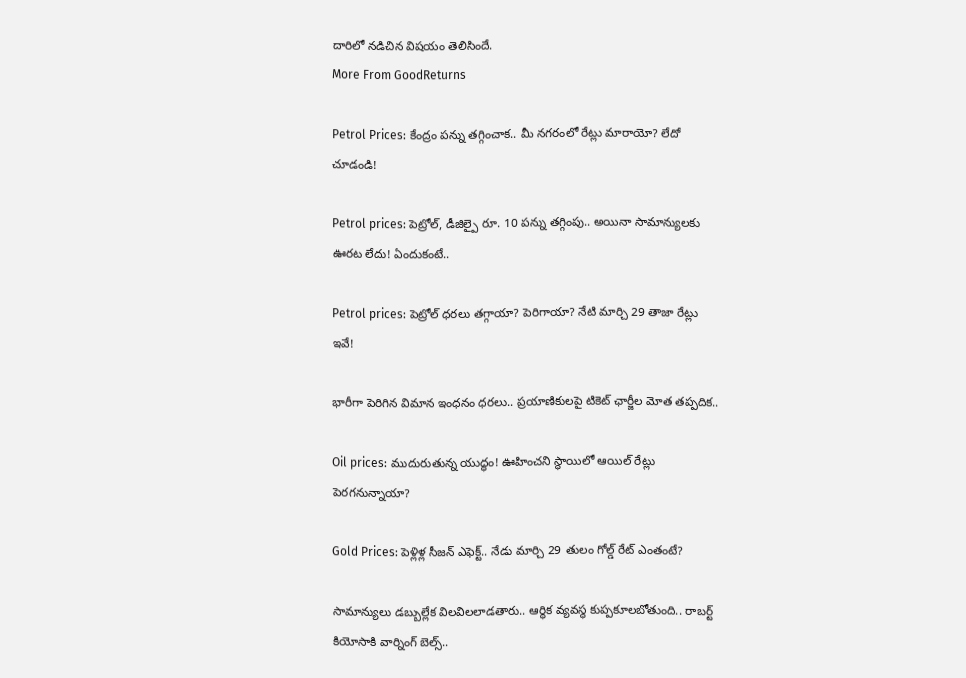దారిలో నడిచిన విషయం తెలిసిందే.
More From GoodReturns

Petrol Prices: కేంద్రం పన్ను తగ్గించాక.. మీ నగరంలో రేట్లు మారాయో? లేదో చూడండి!

Petrol prices: పెట్రోల్, డీజిల్పై రూ. 10 పన్ను తగ్గింపు.. అయినా సామాన్యులకు ఊరట లేదు! ఏందుకంటే..

Petrol prices: పెట్రోల్ ధరలు తగ్గాయా? పెరిగాయా? నేటి మార్చి 29 తాజా రేట్లు ఇవే!

భారీగా పెరిగిన విమాన ఇంధనం ధరలు.. ప్రయాణికులపై టికెట్ ఛార్జీల మోత తప్పదిక..

Oil prices: ముదురుతున్న యుద్ధం! ఊహించని స్థాయిలో ఆయిల్ రేట్లు పెరగనున్నాయా?

Gold Prices: పెళ్లిళ్ల సీజన్ ఎఫెక్ట్.. నేడు మార్చి 29 తులం గోల్డ్ రేట్ ఎంతంటే?

సామాన్యులు డబ్బుల్లేక విలవిలలాడతారు.. ఆర్థిక వ్యవస్థ కుప్పకూలబోతుంది.. రాబర్ట్ కియోసాకి వార్నింగ్ బెల్స్..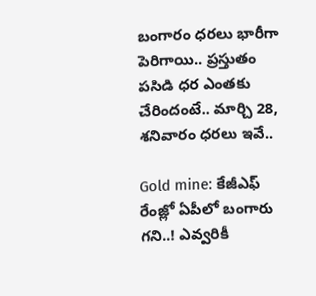బంగారం ధరలు భారీగా పెరిగాయి.. ప్రస్తుతం పసిడి ధర ఎంతకు చేరిందంటే.. మార్చి 28, శనివారం ధరలు ఇవే..

Gold mine: కేజీఎఫ్ రేంజ్లో ఏపీలో బంగారు గని..! ఎవ్వరికీ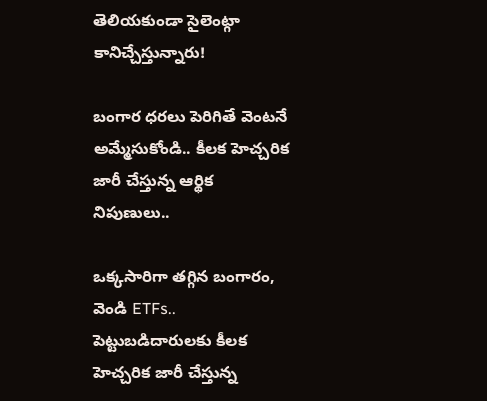తెలియకుండా సైలెంట్గా కానిచ్చేస్తున్నారు!

బంగార ధరలు పెరిగితే వెంటనే అమ్మేసుకోండి.. కీలక హెచ్చరిక జారీ చేస్తున్న ఆర్థిక నిపుణులు..

ఒక్కసారిగా తగ్గిన బంగారం, వెండి ETFs.. పెట్టుబడిదారులకు కీలక హెచ్చరిక జారీ చేస్తున్న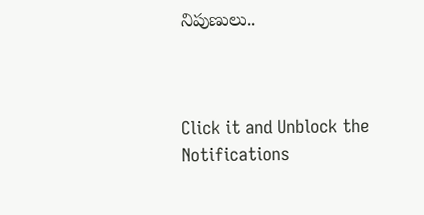నిపుణులు..



Click it and Unblock the Notifications